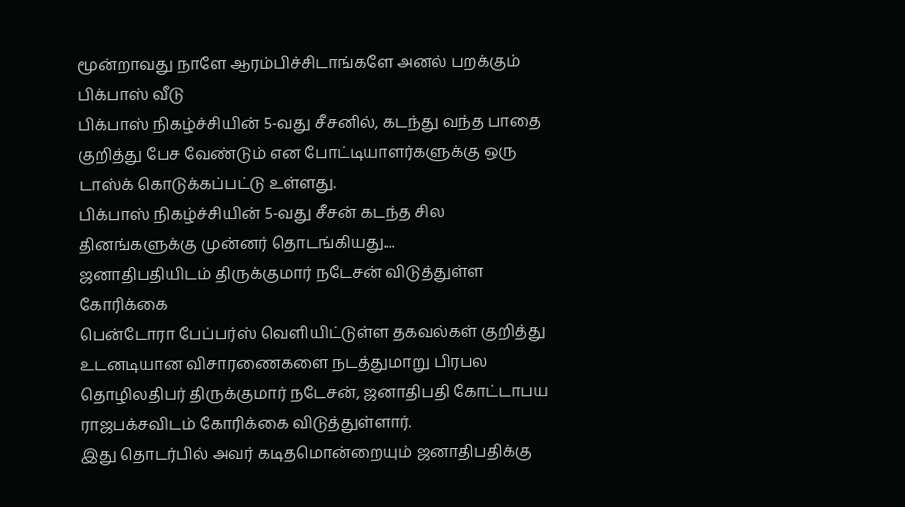மூன்றாவது நாளே ஆரம்பிச்சிடாங்களே அனல் பறக்கும் பிக்பாஸ் வீடு
பிக்பாஸ் நிகழ்ச்சியின் 5-வது சீசனில், கடந்து வந்த பாதை குறித்து பேச வேண்டும் என போட்டியாளர்களுக்கு ஒரு டாஸ்க் கொடுக்கப்பட்டு உள்ளது.
பிக்பாஸ் நிகழ்ச்சியின் 5-வது சீசன் கடந்த சில தினங்களுக்கு முன்னர் தொடங்கியது....
ஜனாதிபதியிடம் திருக்குமார் நடேசன் விடுத்துள்ள கோரிக்கை
பென்டோரா பேப்பர்ஸ் வெளியிட்டுள்ள தகவல்கள் குறித்து உடனடியான விசாரணைகளை நடத்துமாறு பிரபல தொழிலதிபர் திருக்குமார் நடேசன், ஜனாதிபதி கோட்டாபய ராஜபக்சவிடம் கோரிக்கை விடுத்துள்ளார்.
இது தொடர்பில் அவர் கடிதமொன்றையும் ஜனாதிபதிக்கு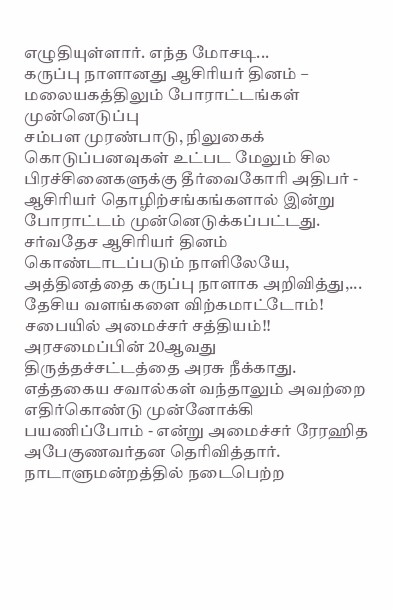எழுதியுள்ளார். எந்த மோசடி...
கருப்பு நாளானது ஆசிரியர் தினம் – மலையகத்திலும் போராட்டங்கள் முன்னெடுப்பு
சம்பள முரண்பாடு, நிலுகைக் கொடுப்பனவுகள் உட்பட மேலும் சில பிரச்சினைகளுக்கு தீர்வைகோரி அதிபர் - ஆசிரியர் தொழிற்சங்கங்களால் இன்று போராட்டம் முன்னெடுக்கப்பட்டது.
சர்வதேச ஆசிரியர் தினம் கொண்டாடப்படும் நாளிலேயே, அத்தினத்தை கருப்பு நாளாக அறிவித்து,...
தேசிய வளங்களை விற்கமாட்டோம்! சபையில் அமைச்சர் சத்தியம்!!
அரசமைப்பின் 20ஆவது திருத்தச்சட்டத்தை அரசு நீக்காது. எத்தகைய சவால்கள் வந்தாலும் அவற்றை எதிர்கொண்டு முன்னோக்கி பயணிப்போம் - என்று அமைச்சர் ரேரஹித அபேகுணவர்தன தெரிவித்தார்.
நாடாளுமன்றத்தில் நடைபெற்ற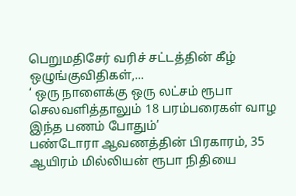பெறுமதிசேர் வரிச் சட்டத்தின் கீழ் ஒழுங்குவிதிகள்,...
‘ ஒரு நாளைக்கு ஒரு லட்சம் ரூபா செலவளித்தாலும் 18 பரம்பரைகள் வாழ இந்த பணம் போதும்’
பண்டோரா ஆவணத்தின் பிரகாரம், 35 ஆயிரம் மில்லியன் ரூபா நிதியை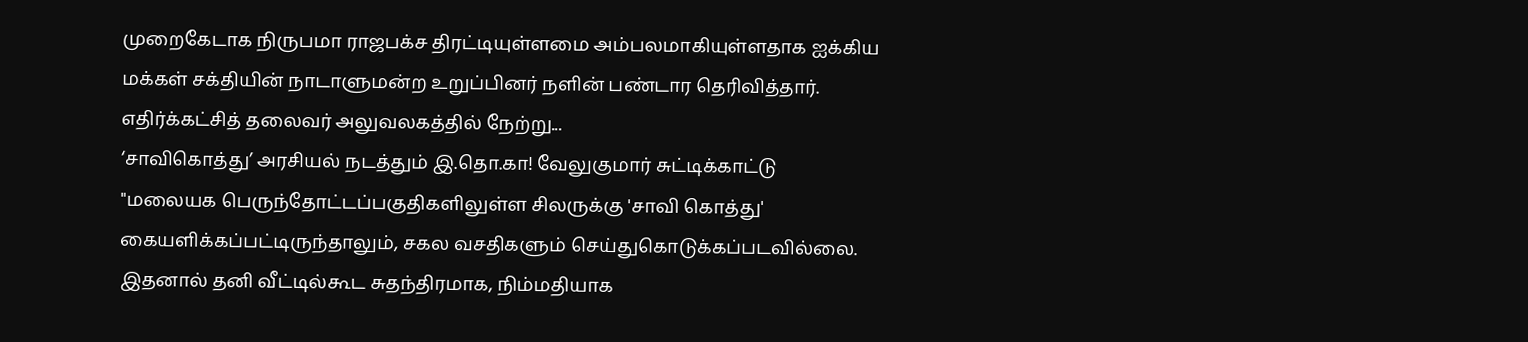முறைகேடாக நிருபமா ராஜபக்ச திரட்டியுள்ளமை அம்பலமாகியுள்ளதாக ஐக்கிய மக்கள் சக்தியின் நாடாளுமன்ற உறுப்பினர் நளின் பண்டார தெரிவித்தார்.
எதிர்க்கட்சித் தலைவர் அலுவலகத்தில் நேற்று...
‘சாவிகொத்து’ அரசியல் நடத்தும் இ.தொ.கா! வேலுகுமார் சுட்டிக்காட்டு
"மலையக பெருந்தோட்டப்பகுதிகளிலுள்ள சிலருக்கு 'சாவி கொத்து' கையளிக்கப்பட்டிருந்தாலும், சகல வசதிகளும் செய்துகொடுக்கப்படவில்லை. இதனால் தனி வீட்டில்கூட சுதந்திரமாக, நிம்மதியாக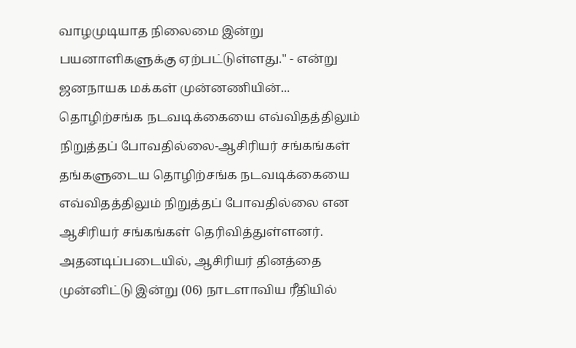வாழமுடியாத நிலைமை இன்று பயனாளிகளுக்கு ஏற்பட்டுள்ளது." - என்று ஜனநாயக மக்கள் முன்னணியின்...
தொழிற்சங்க நடவடிக்கையை எவ்விதத்திலும் நிறுத்தப் போவதில்லை-ஆசிரியர் சங்கங்கள்
தங்களுடைய தொழிற்சங்க நடவடிக்கையை எவ்விதத்திலும் நிறுத்தப் போவதில்லை என ஆசிரியர் சங்கங்கள் தெரிவித்துள்ளனர்.
அதனடிப்படையில், ஆசிரியர் தினத்தை முன்னிட்டு இன்று (06) நாடளாவிய ரீதியில்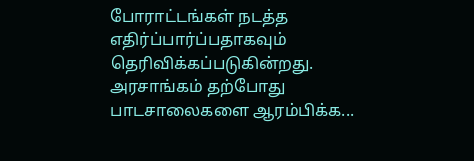போராட்டங்கள் நடத்த எதிர்ப்பார்ப்பதாகவும் தெரிவிக்கப்படுகின்றது.
அரசாங்கம் தற்போது பாடசாலைகளை ஆரம்பிக்க...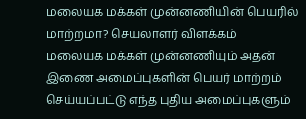மலையக மக்கள் முன்னணியின் பெயரில் மாற்றமா? செயலாளர் விளக்கம்
மலையக மக்கள் முன்னணியும் அதன் இணை அமைப்புகளின் பெயர் மாற்றம் செய்யப்பட்டு எந்த புதிய அமைப்புகளும்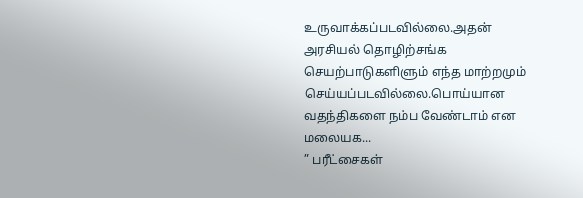உருவாக்கப்படவில்லை.அதன் அரசியல் தொழிற்சங்க செயற்பாடுகளிளும் எந்த மாற்றமும் செய்யப்படவில்லை.பொய்யான வதந்திகளை நம்ப வேண்டாம் என மலையக...
” பரீட்சைகள்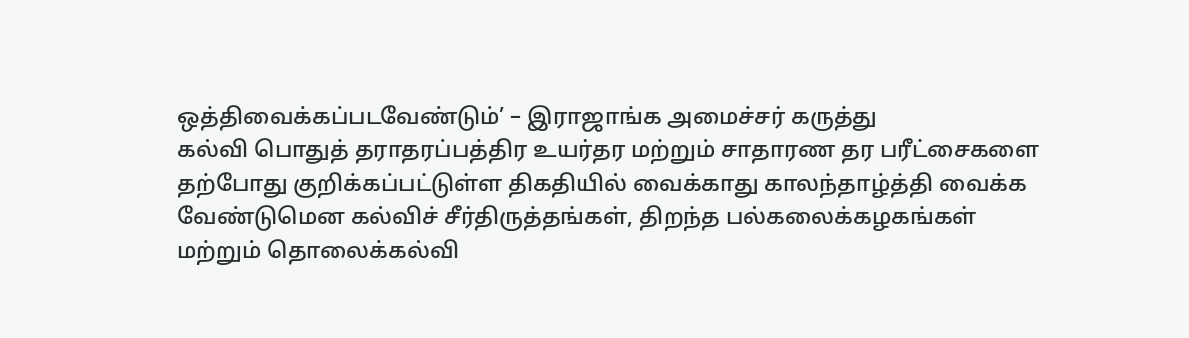ஒத்திவைக்கப்படவேண்டும்’ – இராஜாங்க அமைச்சர் கருத்து
கல்வி பொதுத் தராதரப்பத்திர உயர்தர மற்றும் சாதாரண தர பரீட்சைகளை தற்போது குறிக்கப்பட்டுள்ள திகதியில் வைக்காது காலந்தாழ்த்தி வைக்க வேண்டுமென கல்விச் சீர்திருத்தங்கள், திறந்த பல்கலைக்கழகங்கள் மற்றும் தொலைக்கல்வி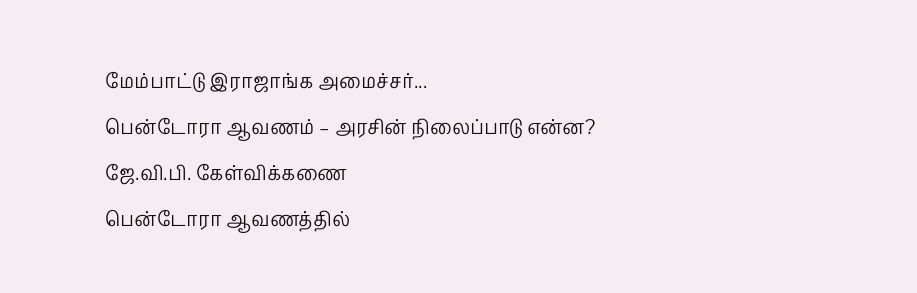மேம்பாட்டு இராஜாங்க அமைச்சர்...
பென்டோரா ஆவணம் – அரசின் நிலைப்பாடு என்ன? ஜே.வி.பி. கேள்விக்கணை
பென்டோரா ஆவணத்தில்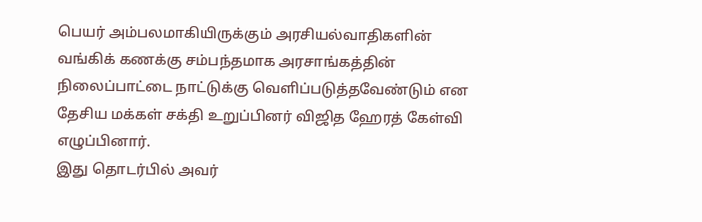பெயர் அம்பலமாகியிருக்கும் அரசியல்வாதிகளின் வங்கிக் கணக்கு சம்பந்தமாக அரசாங்கத்தின் நிலைப்பாட்டை நாட்டுக்கு வெளிப்படுத்தவேண்டும் என தேசிய மக்கள் சக்தி உறுப்பினர் விஜித ஹேரத் கேள்வி எழுப்பினார்.
இது தொடர்பில் அவர்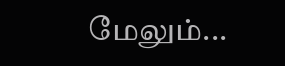மேலும்...